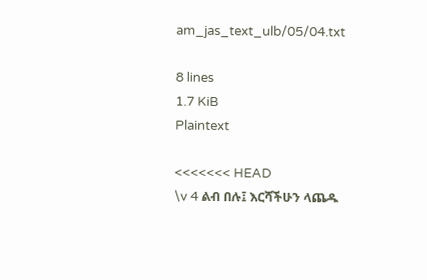am_jas_text_ulb/05/04.txt

8 lines
1.7 KiB
Plaintext

<<<<<<< HEAD
\v 4 ልብ በሉ፤ እርሻችሁን ላጨዱ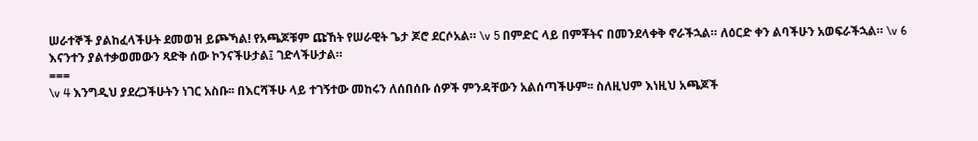ሠራተኞች ያልከፈላችሁት ደመወዝ ይጮኻል! የአጫጆቹም ጩኸት የሠራዊት ጌታ ጆሮ ደርሶአል። \v 5 በምድር ላይ በምቾትና በመንደላቀቅ ኖራችኋል። ለዕርድ ቀን ልባችሁን አወፍራችኋል። \v 6 እናንተን ያልተቃወመውን ጻድቅ ሰው ኮንናችሁታል፤ ገድላችሁታል።
===
\v 4 እንግዲህ ያደረጋችሁትን ነገር አስቡ፡፡ በእርሻችሁ ላይ ተገኝተው መከሩን ለሰበሰቡ ሰዎች ምንዳቸውን አልሰጣችሁም፡፡ ስለዚህም እነዚህ አጫጆች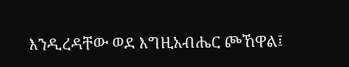እንዲረዳቸው ወደ እግዚአብሔር ጮኸዋል፤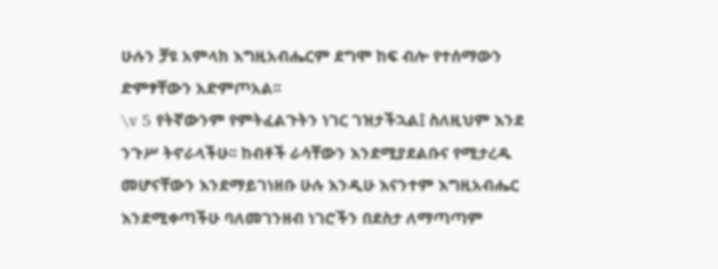ሁሉን ቻዩ አምላክ እግዚአብሔርም ደግሞ ከፍ ብሎ የተሰማውን ድምፃቸውን አድምጦአል፡፡
\v 5 የትኛውንም የምትፈልጉትን ነገር ገዝታችኋል፤ ስለዚህም እንደ ንጉሥ ትኖራላችሁ፡፡ ከብቶች ራሳቸውን እንደሚያደልቡና የሚታረዱ መሆናቸውን እንደማይገነዘቡ ሁሉ እንዲሁ እናንተም እግዚአብሔር እንደሚቀጣችሁ ባለመገንዘብ ነገሮችን በደስታ ለማጣጣም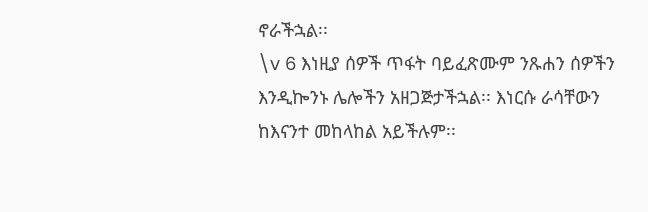ኖራችኋል፡፡
\v 6 እነዚያ ሰዎች ጥፋት ባይፈጽሙም ንጹሐን ሰዎችን እንዲኰንኑ ሌሎችን አዘጋጅታችኋል፡፡ እነርሱ ራሳቸውን ከእናንተ መከላከል አይችሉም፡፡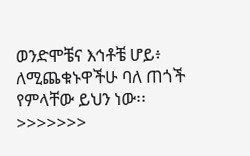ወንድሞቼና እኅቶቼ ሆይ፥ ለሚጨቁኑዋችሁ ባለ ጠጎች የምላቸው ይህን ነው፡፡
>>>>>>>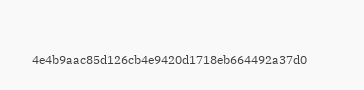4e4b9aac85d126cb4e9420d1718eb664492a37d0